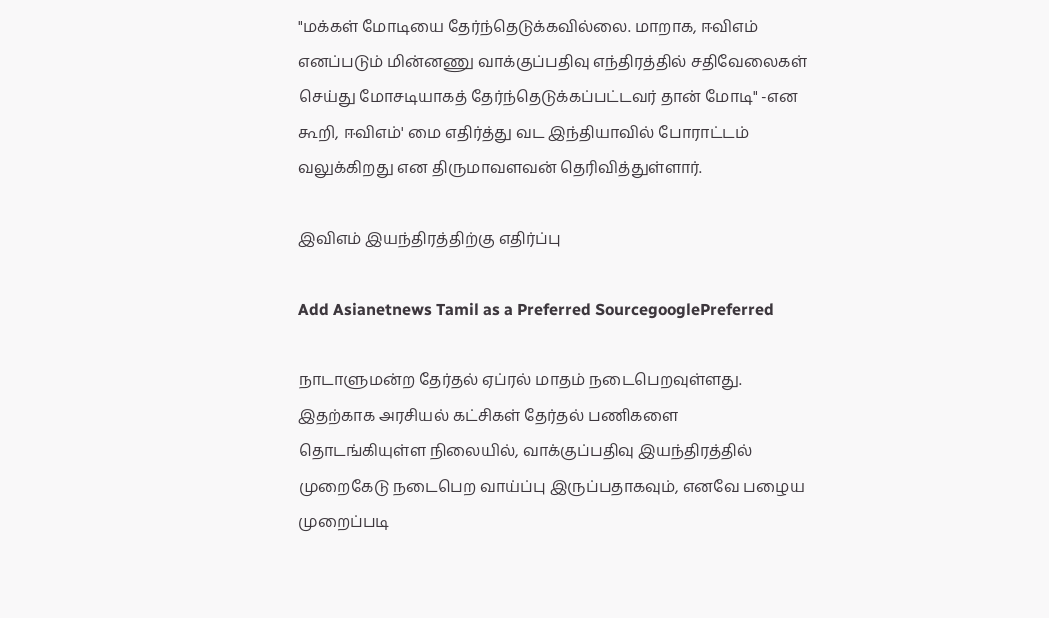"மக்கள் மோடியை தேர்ந்தெடுக்கவில்லை. மாறாக, ஈவிஎம் எனப்படும் மின்னணு வாக்குப்பதிவு எந்திரத்தில் சதிவேலைகள் செய்து மோசடியாகத் தேர்ந்தெடுக்கப்பட்டவர் தான் மோடி" -என கூறி, ஈவிஎம்' மை எதிர்த்து வட இந்தியாவில் போராட்டம் வலுக்கிறது என திருமாவளவன் தெரிவித்துள்ளார்.

இவிஎம் இயந்திரத்திற்கு எதிர்ப்பு

Add Asianetnews Tamil as a Preferred SourcegooglePreferred

நாடாளுமன்ற தேர்தல் ஏப்ரல் மாதம் நடைபெறவுள்ளது. இதற்காக அரசியல் கட்சிகள் தேர்தல் பணிகளை தொடங்கியுள்ள நிலையில், வாக்குப்பதிவு இயந்திரத்தில் முறைகேடு நடைபெற வாய்ப்பு இருப்பதாகவும், எனவே பழைய முறைப்படி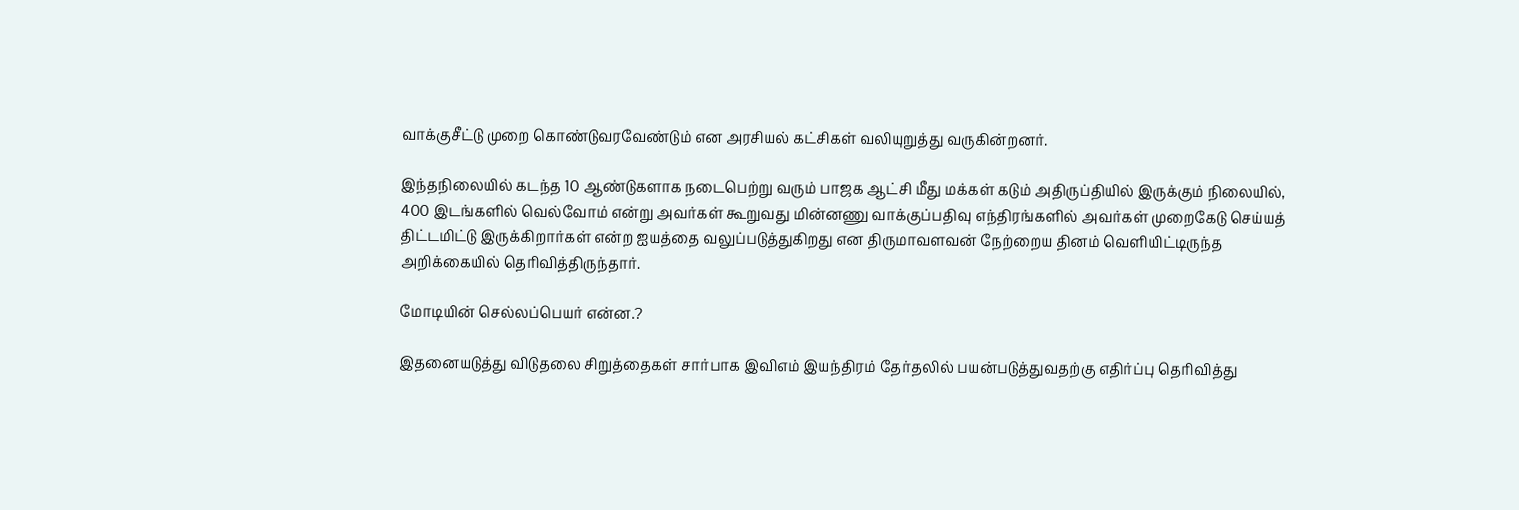வாக்குசீட்டு முறை கொண்டுவரவேண்டும் என அரசியல் கட்சிகள் வலியுறுத்து வருகின்றனர்.

இந்தநிலையில் கடந்த 10 ஆண்டுகளாக நடைபெற்று வரும் பாஜக ஆட்சி மீது மக்கள் கடும் அதிருப்தியில் இருக்கும் நிலையில், 400 இடங்களில் வெல்வோம் என்று அவர்கள் கூறுவது மின்னணு வாக்குப்பதிவு எந்திரங்களில் அவர்கள் முறைகேடு செய்யத் திட்டமிட்டு இருக்கிறார்கள் என்ற ஐயத்தை வலுப்படுத்துகிறது என திருமாவளவன் நேற்றைய தினம் வெளியிட்டிருந்த அறிக்கையில் தெரிவித்திருந்தார்.

மோடியின் செல்லப்பெயர் என்ன.?

இதனையடுத்து விடுதலை சிறுத்தைகள் சார்பாக இவிஎம் இயந்திரம் தேர்தலில் பயன்படுத்துவதற்கு எதிர்ப்பு தெரிவித்து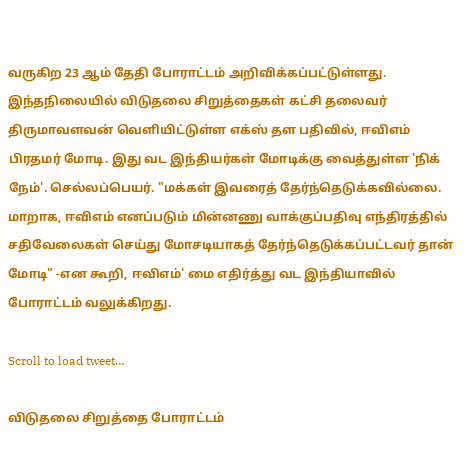வருகிற 23 ஆம் தேதி போராட்டம் அறிவிக்கப்பட்டுள்ளது. இந்தநிலையில் விடுதலை சிறுத்தைகள் கட்சி தலைவர் திருமாவளவன் வெளியிட்டுள்ள எக்ஸ் தள பதிவில், ஈவிஎம் பிரதமர் மோடி. இது வட இந்தியர்கள் மோடிக்கு வைத்துள்ள 'நிக் நேம்'. செல்லப்பெயர். "மக்கள் இவரைத் தேர்ந்தெடுக்கவில்லை. மாறாக, ஈவிஎம் எனப்படும் மின்னணு வாக்குப்பதிவு எந்திரத்தில் சதிவேலைகள் செய்து மோசடியாகத் தேர்ந்தெடுக்கப்பட்டவர் தான் மோடி" -என கூறி, ஈவிஎம்' மை எதிர்த்து வட இந்தியாவில் போராட்டம் வலுக்கிறது.

Scroll to load tweet…

விடுதலை சிறுத்தை போராட்டம்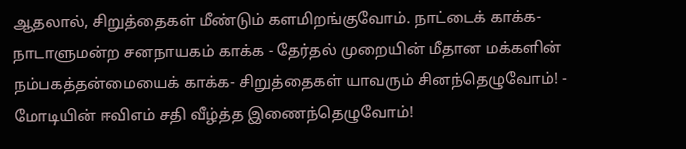ஆதலால், சிறுத்தைகள் மீண்டும் களமிறங்குவோம். நாட்டைக் காக்க- நாடாளுமன்ற சனநாயகம் காக்க - தேர்தல் முறையின் மீதான மக்களின் நம்பகத்தன்மையைக் காக்க- சிறுத்தைகள் யாவரும் சினந்தெழுவோம்! - மோடியின் ஈவிஎம் சதி வீழ்த்த இணைந்தெழுவோம்!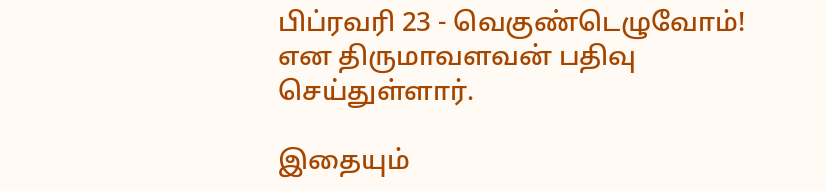பிப்ரவரி 23 - வெகுண்டெழுவோம்! என திருமாவளவன் பதிவு செய்துள்ளார்.

இதையும்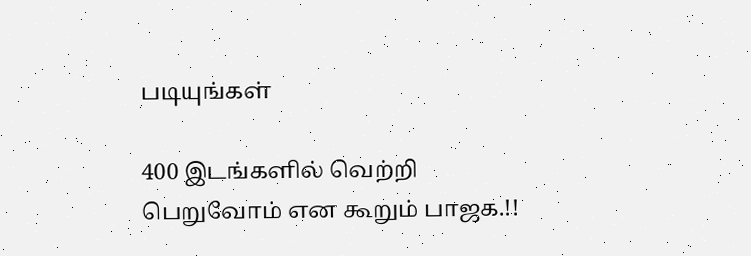படியுங்கள்

400 இடங்களில் வெற்றி பெறுவோம் என கூறும் பாஜக.!!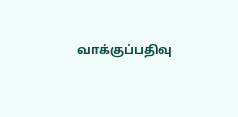வாக்குப்பதிவு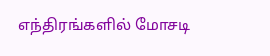எந்திரங்களில் மோசடி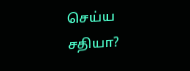செய்ய சதியா?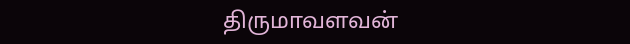திருமாவளவன்